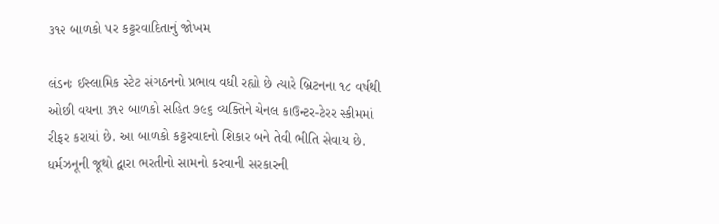૩૧૨ બાળકો પર કટ્ટરવાદિતાનું જોખમ

લંડનઃ ઈસ્લામિક સ્ટેટ સંગઠનનો પ્રભાવ વધી રહ્યો છે ત્યારે બ્રિટનના ૧૮ વર્ષથી ઓછી વયના ૩૧૨ બાળકો સહિત ૭૯૬ વ્યક્તિને ચેનલ કાઉન્ટર-ટેરર સ્કીમમાં રીફર કરાયાં છે. આ બાળકો કટ્ટરવાદનો શિકાર બને તેવી ભીતિ સેવાય છે. ધર્મઝનૂની જૂથો દ્વારા ભરતીનો સામનો કરવાની સરકારની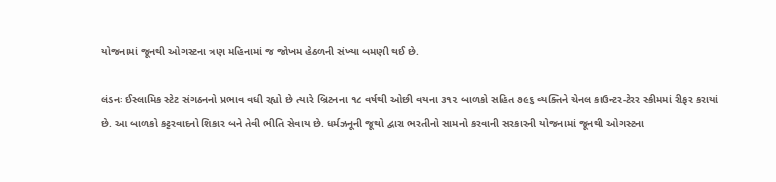યોજનામાં જૂનથી ઓગસ્ટના ત્રણ મહિનામાં જ જોખમ હેઠળની સંખ્યા બમણી થઈ છે.

લંડનઃ ઈસ્લામિક સ્ટેટ સંગઠનનો પ્રભાવ વધી રહ્યો છે ત્યારે બ્રિટનના ૧૮ વર્ષથી ઓછી વયના ૩૧૨ બાળકો સહિત ૭૯૬ વ્યક્તિને ચેનલ કાઉન્ટર-ટેરર સ્કીમમાં રીફર કરાયાં છે. આ બાળકો કટ્ટરવાદનો શિકાર બને તેવી ભીતિ સેવાય છે. ધર્મઝનૂની જૂથો દ્વારા ભરતીનો સામનો કરવાની સરકારની યોજનામાં જૂનથી ઓગસ્ટના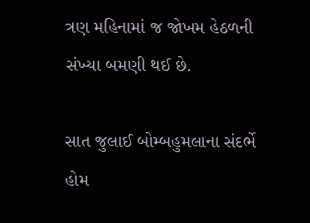ત્રણ મહિનામાં જ જોખમ હેઠળની સંખ્યા બમણી થઈ છે.

સાત જુલાઈ બોમ્બહુમલાના સંદર્ભે હોમ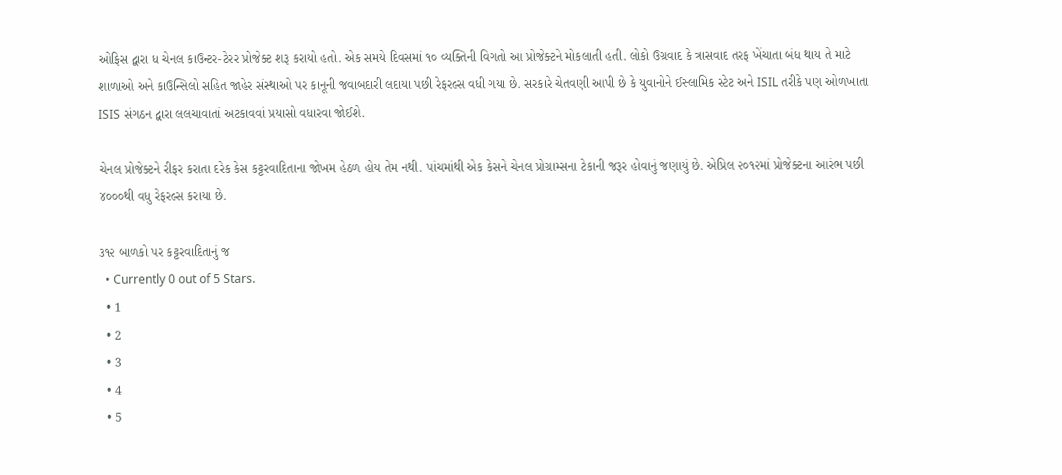ઓફિસ દ્વારા ધ ચેનલ કાઉન્ટર-ટેરર પ્રોજેક્ટ શરૂ કરાયો હતો. એક સમયે દિવસમાં ૧૦ વ્યક્તિની વિગતો આ પ્રોજેક્ટને મોકલાતી હતી. લોકો ઉગ્રવાદ કે ત્રાસવાદ તરફ ખેંચાતા બંધ થાય તે માટે શાળાઓ અને કાઉન્સિલો સહિત જાહેર સંસ્થાઓ પર કાનૂની જવાબદારી લદાયા પછી રેફરલ્સ વધી ગયા છે. સરકારે ચેતવણી આપી છે કે યુવાનોને ઈસ્લામિક સ્ટેટ અને ISIL તરીકે પણ ઓળખાતા ISIS સંગઠન દ્વારા લલચાવાતાં અટકાવવાં પ્રયાસો વધારવા જોઈશે.

ચેનલ પ્રોજેક્ટને રીફર કરાતા દરેક કેસ કટ્ટરવાદિતાના જોખમ હેઠળ હોય તેમ નથી. પાંચમાંથી એક કેસને ચેનલ પ્રોગ્રામ્સના ટેકાની જરૂર હોવાનું જણાયું છે. એપ્રિલ ૨૦૧૨માં પ્રોજેક્ટના આરંભ પછી ૪૦૦૦થી વધુ રેફરલ્સ કરાયા છે.

૩૧૨ બાળકો પર કટ્ટરવાદિતાનું જ
  • Currently 0 out of 5 Stars.
  • 1
  • 2
  • 3
  • 4
  • 5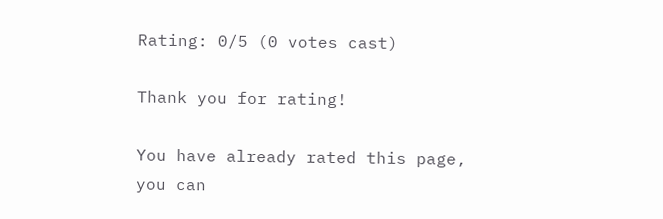Rating: 0/5 (0 votes cast)

Thank you for rating!

You have already rated this page, you can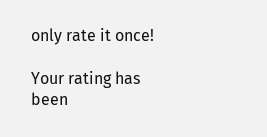only rate it once!

Your rating has been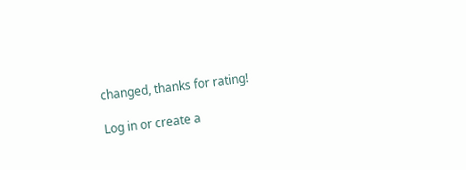changed, thanks for rating!

Log in or create a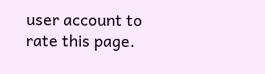user account to rate this page.